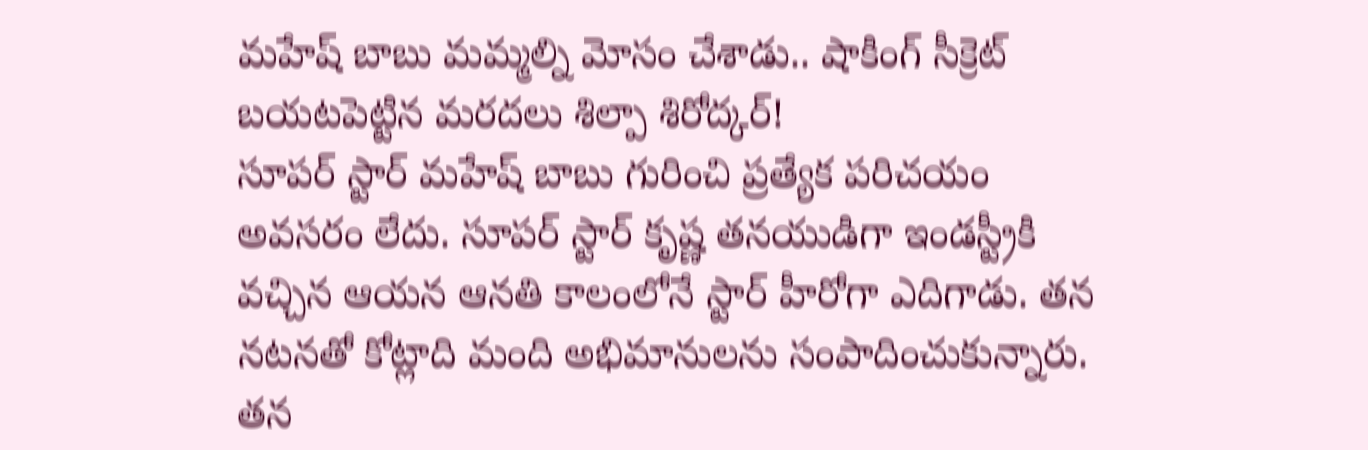మహేష్ బాబు మమ్మల్ని మోసం చేశాడు.. షాకింగ్ సీక్రెట్ బయటపెట్టిన మరదలు శిల్పా శిరోద్కర్!
సూపర్ స్టార్ మహేష్ బాబు గురించి ప్రత్యేక పరిచయం అవసరం లేదు. సూపర్ స్టార్ కృష్ణ తనయుడిగా ఇండస్ట్రీకి వచ్చిన ఆయన ఆనతి కాలంలోనే స్టార్ హీరోగా ఎదిగాడు. తన నటనతో కోట్లాది మంది అభిమానులను సంపాదించుకున్నారు. తన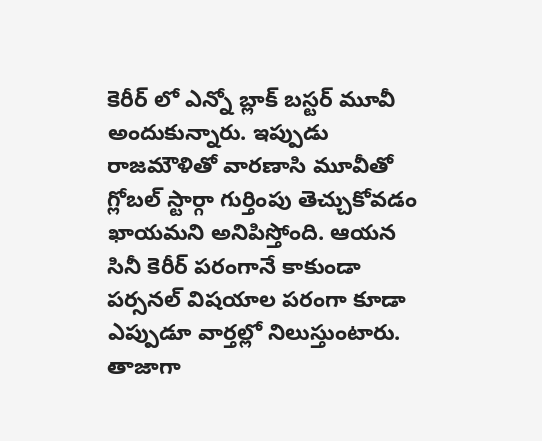కెరీర్ లో ఎన్నో బ్లాక్ బస్టర్ మూవీ అందుకున్నారు. ఇప్పుడు రాజమౌళితో వారణాసి మూవీతో గ్లోబల్ స్టార్గా గుర్తింపు తెచ్చుకోవడం ఖాయమని అనిపిస్తోంది. ఆయన సినీ కెరీర్ పరంగానే కాకుండా పర్సనల్ విషయాల పరంగా కూడా ఎప్పుడూ వార్తల్లో నిలుస్తుంటారు. తాజాగా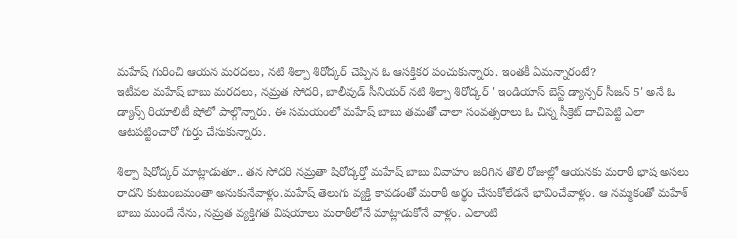మహేష్ గురించి ఆయన మరదలు, నటి శిల్పా శిరోద్కర్ చెప్పిన ఓ ఆసక్తికర పంచుకున్నారు. ఇంతకీ ఏమన్నారంటే?
ఇటీవల మహేష్ బాబు మరదలు, నమ్రత సోదరి, బాలీవుడ్ సీనియర్ నటి శిల్పా శిరోద్కర్ ' ఇండియాస్ బెస్ట్ డ్యాన్సర్ సీజన్ 5' అనే ఓ డ్యాన్స్ రియాలిటీ షోలో పాల్గొన్నారు. ఈ సమయంలో మహేష్ బాబు తమతో చాలా సంవత్సరాలు ఓ చిన్న సీక్రెట్ దాచిపెట్టి ఎలా ఆటపట్టించారో గుర్తు చేసుకున్నారు.

శిల్పా షిరోద్కర్ మాట్లాడుతూ.. తన సోదరి నమ్రతా షిరోద్కర్తో మహేష్ బాబు వివాహం జరిగిన తొలి రోజుల్లో ఆయనకు మరాఠీ భాష అసలు రాదని కుటుంబమంతా అనుకునేవాళ్లం.మహేష్ తెలుగు వ్యక్తి కావడంతో మరాఠీ అర్థం చేసుకోలేడనే భావించేవాళ్లం. ఆ నమ్మకంతో మహేశ్ బాబు ముందే నేను, నమ్రత వ్యక్తిగత విషయాలు మరాఠీలోనే మాట్లాడుకోనే వాళ్లం. ఎలాంటి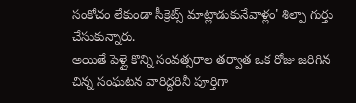సంకోచం లేకుండా సీక్రెట్స్ మాట్లాడుకునేవాళ్లం' శిల్పా గుర్తు చేసుకున్నారు.
అయితే పెళ్లై కొన్ని సంవత్సరాల తర్వాత ఒక రోజు జరిగిన చిన్న సంఘటన వారిద్దరినీ పూర్తిగా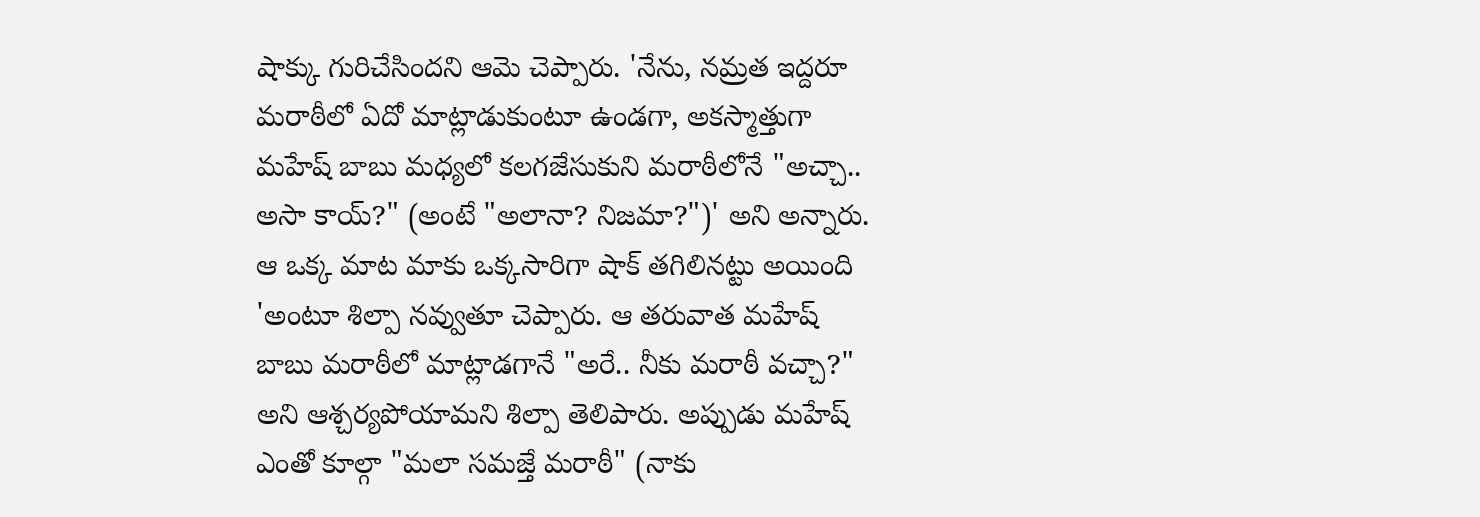షాక్కు గురిచేసిందని ఆమె చెప్పారు. 'నేను, నమ్రత ఇద్దరూ మరాఠీలో ఏదో మాట్లాడుకుంటూ ఉండగా, అకస్మాత్తుగా మహేష్ బాబు మధ్యలో కలగజేసుకుని మరాఠీలోనే "అచ్చా.. అసా కాయ్?" (అంటే "అలానా? నిజమా?")' అని అన్నారు. ఆ ఒక్క మాట మాకు ఒక్కసారిగా షాక్ తగిలినట్టు అయింది 'అంటూ శిల్పా నవ్వుతూ చెప్పారు. ఆ తరువాత మహేష్ బాబు మరాఠీలో మాట్లాడగానే "అరే.. నీకు మరాఠీ వచ్చా?" అని ఆశ్చర్యపోయామని శిల్పా తెలిపారు. అప్పుడు మహేష్ ఎంతో కూల్గా "మలా సమజ్తే మరాఠీ" (నాకు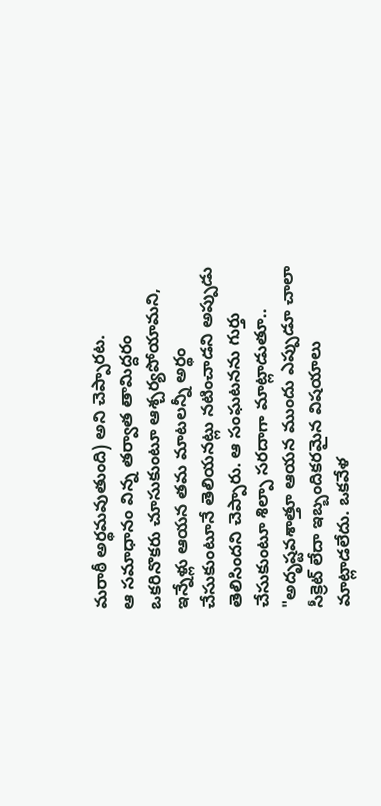మరాఠీ అర్థమవుతుంది) అని చెప్పారట.
ఆ సమాధానం విన్న తర్వాత తామిద్దరం ఒకరినొకరు చూసుకుంటూ ఆశ్చర్యపోయామని, ఇన్నేళ్లు ఆయన తమ మాటలన్నీ అర్థం చేసుకుంటూనే తెలియనట్లు నటించాడని అప్పుడు తెలిసిందని చెప్పారు. ఆ సంఘటనను గుర్తు చేసుకుంటూ శిల్పా సరదాగా మాట్లాడుతూ.. "అదృష్టవశాత్తూ ఆయన ముందు ఎప్పుడూ చాలా సీక్రెట్ లేదా ఇబ్బందికరమైన విషయాలు మాట్లాడలేదు. ఒకవేళ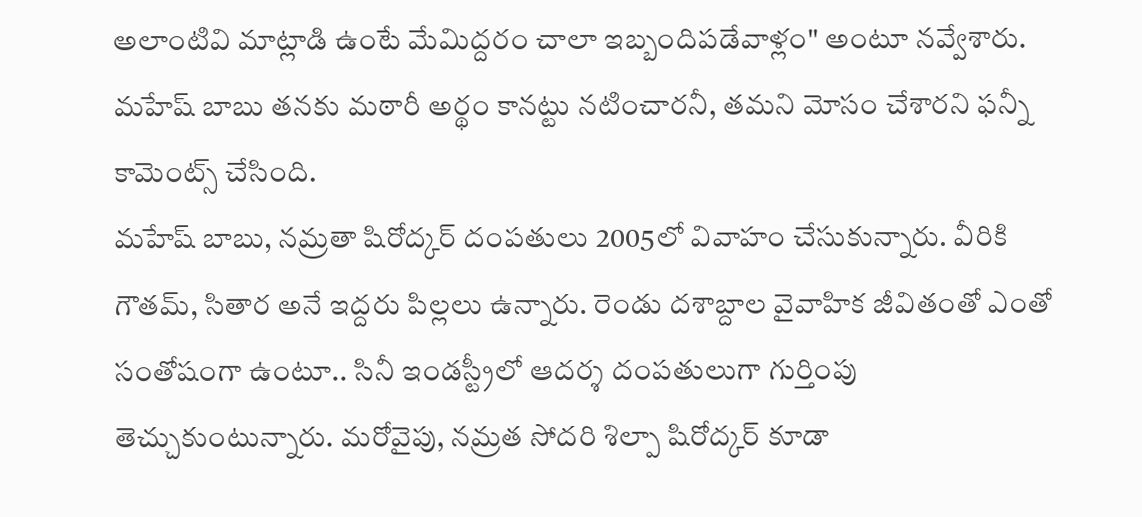అలాంటివి మాట్లాడి ఉంటే మేమిద్దరం చాలా ఇబ్బందిపడేవాళ్లం" అంటూ నవ్వేశారు. మహేష్ బాబు తనకు మఠారీ అర్థం కానట్టు నటించారనీ, తమని మోసం చేశారని ఫన్నీ కామెంట్స్ చేసింది.
మహేష్ బాబు, నమ్రతా షిరోద్కర్ దంపతులు 2005లో వివాహం చేసుకున్నారు. వీరికి గౌతమ్, సితార అనే ఇద్దరు పిల్లలు ఉన్నారు. రెండు దశాబ్దాల వైవాహిక జీవితంతో ఎంతో సంతోషంగా ఉంటూ.. సినీ ఇండస్ట్రీలో ఆదర్శ దంపతులుగా గుర్తింపు తెచ్చుకుంటున్నారు. మరోవైపు, నమ్రత సోదరి శిల్పా షిరోద్కర్ కూడా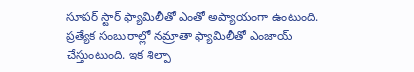సూపర్ స్టార్ ఫ్యామిలీతో ఎంతో అప్యాయంగా ఉంటుంది. ప్రత్యేక సంబురాల్లో నమ్రాతా ఫ్యామిలీతో ఎంజాయ్ చేస్తుంటుంది. ఇక శిల్పా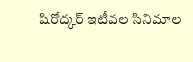షిరోద్కర్ ఇటీవల సినిమాల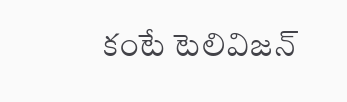కంటే టెలివిజన్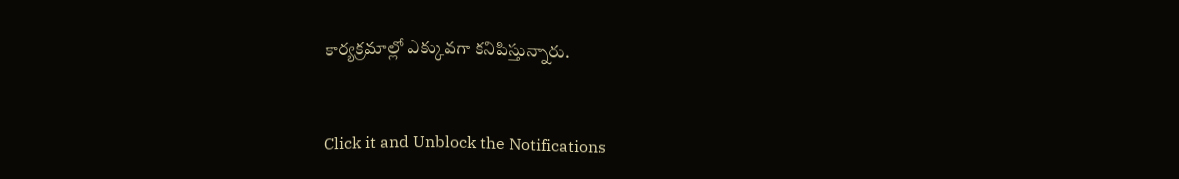కార్యక్రమాల్లో ఎక్కువగా కనిపిస్తున్నారు.


Click it and Unblock the Notifications